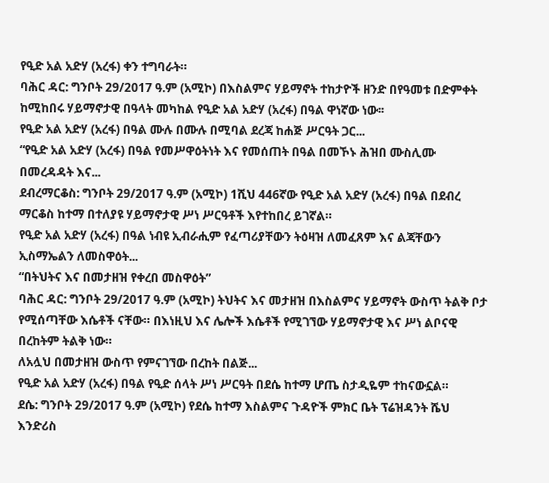የዒድ አል አድሃ (አረፋ) ቀን ተግባራት።
ባሕር ዳር: ግንቦት 29/2017 ዓ.ም (አሚኮ) በእስልምና ሃይማኖት ተከታዮች ዘንድ በየዓመቱ በድምቀት ከሚከበሩ ሃይማኖታዊ በዓላት መካከል የዒድ አል አድሃ (አረፋ) በዓል ዋነኛው ነው፡፡
የዒድ አል አድሃ (አረፋ) በዓል ሙሉ በሙሉ በሚባል ደረጃ ከሐጅ ሥርዓት ጋር...
“የዒድ አል አድሃ (አረፋ) በዓል የመሥዋዕትነት እና የመሰጠት በዓል በመኾኑ ሕዝበ ሙስሊሙ በመረዳዳት እና...
ደብረማርቆስ: ግንቦት 29/2017 ዓ.ም (አሚኮ) 1ሺህ 446ኛው የዒድ አል አድሃ (አረፋ) በዓል በደብረ ማርቆስ ከተማ በተለያዩ ሃይማኖታዊ ሥነ ሥርዓቶች እየተከበረ ይገኛል።
የዒድ አል አድሃ (አረፋ) በዓል ነብዩ ኢብራሒም የፈጣሪያቸውን ትዕዛዝ ለመፈጸም እና ልጃቸውን ኢስማኤልን ለመስዋዕት...
“በትህትና እና በመታዘዝ የቀረበ መስዋዕት”
ባሕር ዳር: ግንቦት 29/2017 ዓ.ም (አሚኮ) ትህትና እና መታዘዝ በእስልምና ሃይማኖት ውስጥ ትልቅ ቦታ የሚሰጣቸው እሴቶች ናቸው። በእነዚህ እና ሌሎች እሴቶች የሚገኘው ሃይማኖታዊ እና ሥነ ልቦናዊ በረከትም ትልቅ ነው።
ለአሏህ በመታዘዝ ውስጥ የምናገኘው በረከት በልጅ...
የዒድ አል አድሃ (አረፋ) በዓል የዒድ ሰላት ሥነ ሥርዓት በደሴ ከተማ ሆጤ ስታዲዬም ተከናውኗል።
ደሴ: ግንቦት 29/2017 ዓ.ም (አሚኮ) የደሴ ከተማ እስልምና ጉዳዮች ምክር ቤት ፕሬዝዳንት ሼህ እንድሪስ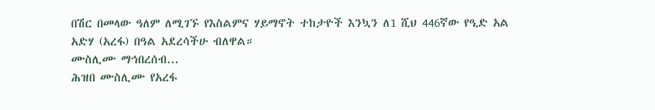በሽር በመላው ዓለም ለሚገኙ የእስልምና ሃይማኖት ተከታዮች እንኳን ለ1 ሺህ 446ኛው የዒድ አል አድሃ (አረፋ) በዓል አደረሳችሁ ብለዋል።
ሙስሊሙ ማኅበረሰብ...
ሕዝበ ሙስሊሙ የአረፋ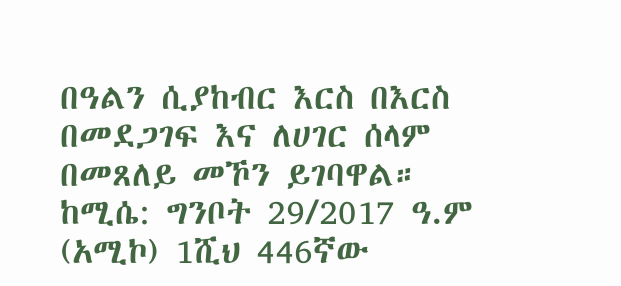በዓልን ሲያከብር እርስ በእርስ በመደጋገፍ እና ለሀገር ሰላም በመጸለይ መኾን ይገባዋል።
ከሚሴ: ግንቦት 29/2017 ዓ.ም (አሚኮ) 1ሺህ 446ኛው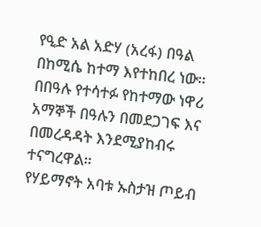የዒድ አል አድሃ (አረፋ) በዓል በከሚሴ ከተማ እየተከበረ ነው።
በበዓሉ የተሳተፉ የከተማው ነዋሪ አማኞች በዓሉን በመደጋገፍ እና በመረዳዳት እንደሚያከብሩ ተናግረዋል።
የሃይማኖት አባቱ ኡስታዝ ጦይብ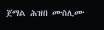ጀማል ሕዝበ ሙስሊሙ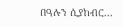በዓሉን ሲያከብር...